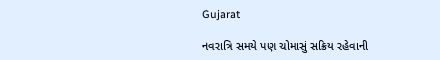Gujarat

નવરાત્રિ સમયે પણ ચોમાસું સક્રિય રહેવાની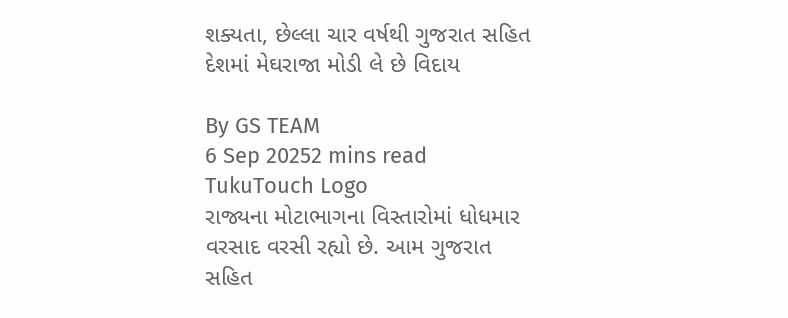શક્યતા, છેલ્લા ચાર વર્ષથી ગુજરાત સહિત દેશમાં મેઘરાજા મોડી લે છે વિદાય

By GS TEAM
6 Sep 20252 mins read
TukuTouch Logo
રાજ્યના મોટાભાગના વિસ્તારોમાં ધોધમાર વરસાદ વરસી રહ્યો છે. આમ ગુજરાત સહિત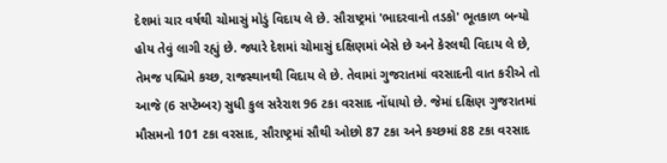દેશમાં ચાર વર્ષથી ચોમાસું મોડું વિદાય લે છે. સૌરાષ્ટ્રમાં 'ભાદરવાનો તડકો' ભૂતકાળ બન્યો હોય તેવું લાગી રહ્યું છે. જ્યારે દેશમાં ચોમાસું દક્ષિણમાં બેસે છે અને કેરલથી વિદાય લે છે, તેમજ પશ્ચિમે કચ્છ, રાજસ્થાનથી વિદાય લે છે. તેવામાં ગુજરાતમાં વરસાદની વાત કરીએ તો આજે (6 સપ્ટેમ્બર) સુધી કુલ સરેરાશ 96 ટકા વરસાદ નોંધાયો છે. જેમાં દક્ષિણ ગુજરાતમાં મૌસમનો 101 ટકા વરસાદ, સૌરાષ્ટ્રમાં સૌથી ઓછો 87 ટકા અને કચ્છમાં 88 ટકા વરસાદ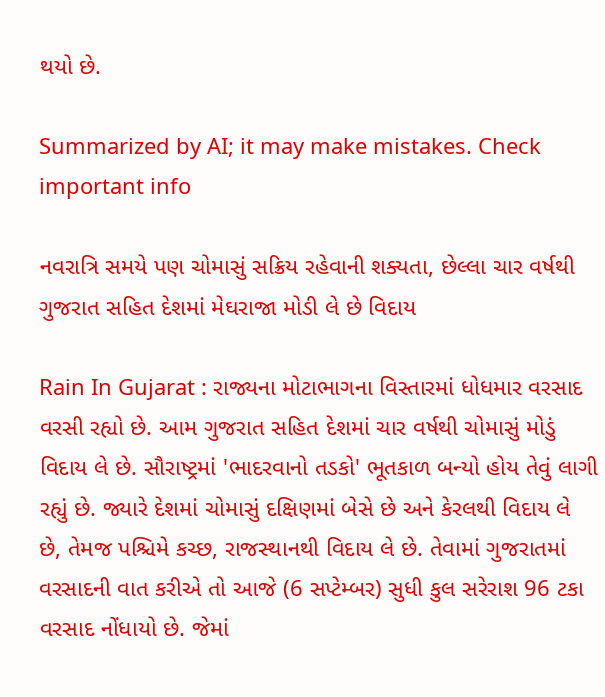થયો છે.

Summarized by AI; it may make mistakes. Check important info

નવરાત્રિ સમયે પણ ચોમાસું સક્રિય રહેવાની શક્યતા, છેલ્લા ચાર વર્ષથી ગુજરાત સહિત દેશમાં મેઘરાજા મોડી લે છે વિદાય

Rain In Gujarat : રાજ્યના મોટાભાગના વિસ્તારમાં ધોધમાર વરસાદ વરસી રહ્યો છે. આમ ગુજરાત સહિત દેશમાં ચાર વર્ષથી ચોમાસું મોડું વિદાય લે છે. સૌરાષ્ટ્રમાં 'ભાદરવાનો તડકો' ભૂતકાળ બન્યો હોય તેવું લાગી રહ્યું છે. જ્યારે દેશમાં ચોમાસું દક્ષિણમાં બેસે છે અને કેરલથી વિદાય લે છે, તેમજ પશ્ચિમે કચ્છ, રાજસ્થાનથી વિદાય લે છે. તેવામાં ગુજરાતમાં વરસાદની વાત કરીએ તો આજે (6 સપ્ટેમ્બર) સુધી કુલ સરેરાશ 96 ટકા વરસાદ નોંધાયો છે. જેમાં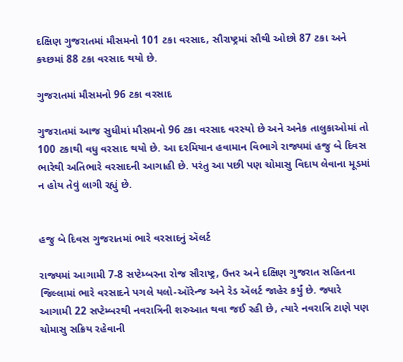દક્ષિણ ગુજરાતમાં મૌસમનો 101 ટકા વરસાદ, સૌરાષ્ટ્રમાં સૌથી ઓછો 87 ટકા અને કચ્છમાં 88 ટકા વરસાદ થયો છે.

ગુજરાતમાં મૌસમનો 96 ટકા વરસાદ

ગુજરાતમાં આજ સુધીમાં મૌસમનો 96 ટકા વરસાદ વરસ્યો છે અને અનેક તાલુકાઓમાં તો 100 ટકાથી વધુ વરસાદ થયો છે. આ દરમિયાન હવામાન વિભાગે રાજ્યમાં હજુ બે દિવસ ભારેથી અતિભારે વરસાદની આગાહી છે. પરંતુ આ પછી પણ ચોમાસુ વિદાય લેવાના મૂડમાં ન હોય તેવું લાગી રહ્યું છે.


હજુ બે દિવસ ગુજરાતમાં ભારે વરસાદનું ઍલર્ટ

રાજ્યમાં આગામી 7-8 સપ્ટેમ્બરના રોજ સૌરાષ્ટ્ર, ઉત્તર અને દક્ષિણ ગુજરાત સહિતના જિલ્લામાં ભારે વરસાદને પગલે યલો-ઑરેન્જ અને રેડ ઍલર્ટ જાહેર કર્યું છે. જ્યારે આગામી 22 સપ્ટેમ્બરથી નવરાત્રિની શરુઆત થવા જઈ રહી છે, ત્યારે નવરાત્રિ ટાણે પણ ચોમાસુ સક્રિય રહેવાની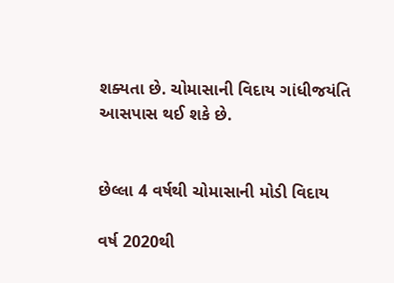શક્યતા છે. ચોમાસાની વિદાય ગાંધીજયંતિ આસપાસ થઈ શકે છે.


છેલ્લા 4 વર્ષથી ચોમાસાની મોડી વિદાય

વર્ષ 2020થી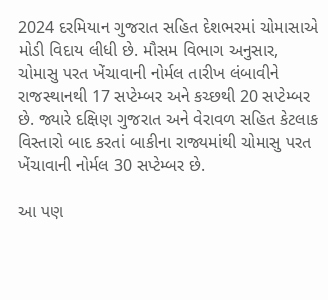2024 દરમિયાન ગુજરાત સહિત દેશભરમાં ચોમાસાએ મોડી વિદાય લીધી છે. મૌસમ વિભાગ અનુસાર, ચોમાસુ પરત ખેંચાવાની નોર્મલ તારીખ લંબાવીને રાજસ્થાનથી 17 સપ્ટેમ્બર અને કચ્છથી 20 સપ્ટેમ્બર છે. જ્યારે દક્ષિણ ગુજરાત અને વેરાવળ સહિત કેટલાક વિસ્તારો બાદ કરતાં બાકીના રાજ્યમાંથી ચોમાસુ પરત ખેંચાવાની નોર્મલ 30 સપ્ટેમ્બર છે.

આ પણ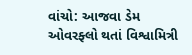વાંચો: આજવા ડેમ ઓવરફ્લો થતાં વિશ્વામિત્રી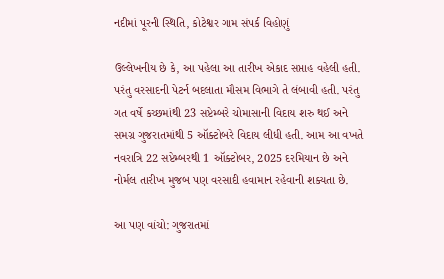નદીમાં પૂરની સ્થિતિ, કોટેશ્વર ગામ સંપર્ક વિહોણું

ઉલ્લેખનીય છે કે, આ પહેલા આ તારીખ એકાદ સપ્તાહ વહેલી હતી. પરંતુ વરસાદની પેટર્ન બદલાતા મૌસમ વિભાગે તે લંબાવી હતી. પરંતુ ગત વર્ષે કચ્છમાંથી 23 સપ્ટેમ્બરે ચોમાસાની વિદાય શરુ થઈ અને સમગ્ર ગુજરાતમાંથી 5 ઑક્ટોબરે વિદાય લીધી હતી. આમ આ વખતે નવરાત્રિ 22 સપ્ટેમ્બરથી 1 ઑક્ટોબર, 2025 દરમિયાન છે અને નોર્મલ તારીખ મુજબ પણ વરસાદી હવામાન રહેવાની શક્યતા છે.

આ પણ વાંચો: ગુજરાતમાં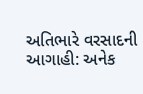અતિભારે વરસાદની આગાહી: અનેક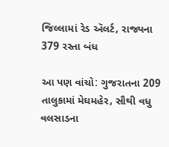જિલ્લામાં રેડ ઍલર્ટ, રાજ્યના 379 રસ્તા બંધ

આ પણ વાંચો: ગુજરાતના 209 તાલુકામાં મેઘમહેર, સૌથી વધુ વલસાડના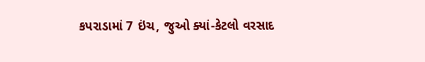કપરાડામાં 7 ઇંચ, જુઓ ક્યાં-કેટલો વરસાદ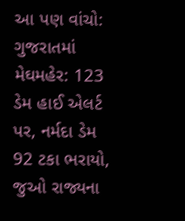આ પણ વાંચો: ગુજરાતમાં મેઘમહેર: 123 ડેમ હાઈ એલર્ટ પર, નર્મદા ડેમ 92 ટકા ભરાયો, જુઓ રાજ્યના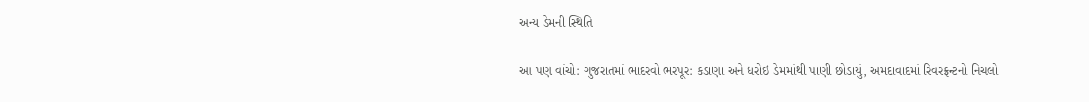અન્ય ડેમની સ્થિતિ

આ પણ વાંચો: ગુજરાતમાં ભાદરવો ભરપૂર: કડાણા અને ધરોઇ ડેમમાંથી પાણી છોડાયું, અમદાવાદમાં રિવરફ્રન્ટનો નિચલો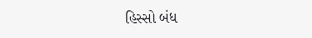હિસ્સો બંધ